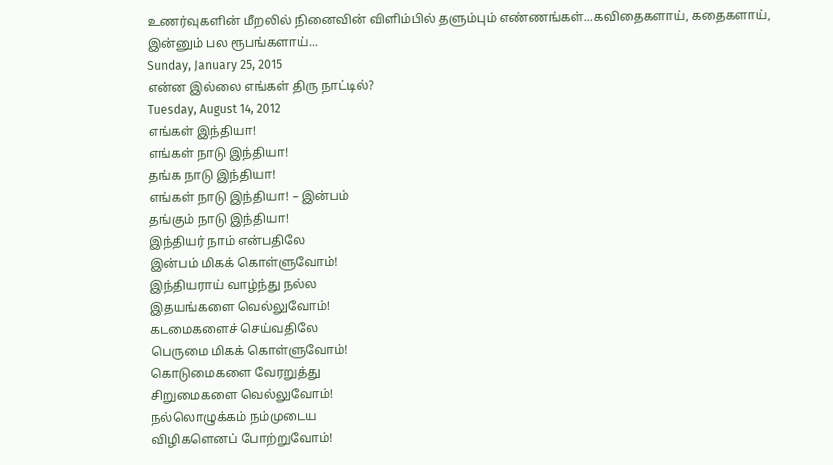உணர்வுகளின் மீறலில் நினைவின் விளிம்பில் தளும்பும் எண்ணங்கள்...கவிதைகளாய், கதைகளாய், இன்னும் பல ரூபங்களாய்...
Sunday, January 25, 2015
என்ன இல்லை எங்கள் திரு நாட்டில்?
Tuesday, August 14, 2012
எங்கள் இந்தியா!
எங்கள் நாடு இந்தியா!
தங்க நாடு இந்தியா!
எங்கள் நாடு இந்தியா! – இன்பம்
தங்கும் நாடு இந்தியா!
இந்தியர் நாம் என்பதிலே
இன்பம் மிகக் கொள்ளுவோம்!
இந்தியராய் வாழ்ந்து நல்ல
இதயங்களை வெல்லுவோம்!
கடமைகளைச் செய்வதிலே
பெருமை மிகக் கொள்ளுவோம்!
கொடுமைகளை வேரறுத்து
சிறுமைகளை வெல்லுவோம்!
நல்லொழுக்கம் நம்முடைய
விழிகளெனப் போற்றுவோம்!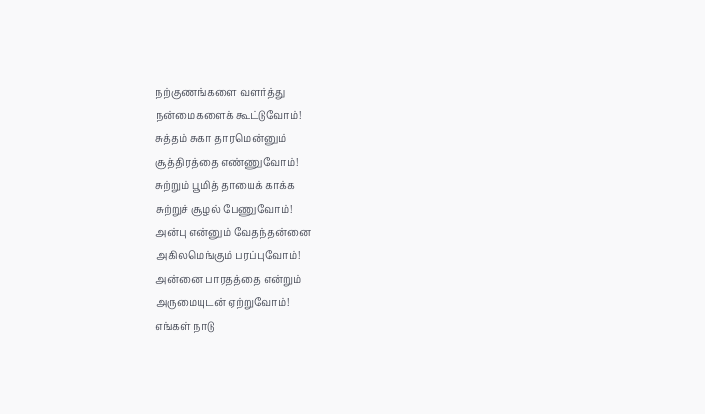நற்குணங்களை வளர்த்து
நன்மைகளைக் கூட்டுவோம்!
சுத்தம் சுகா தாரமென்னும்
சூத்திரத்தை எண்ணுவோம்!
சுற்றும் பூமித் தாயைக் காக்க
சுற்றுச் சூழல் பேணுவோம்!
அன்பு என்னும் வேதந்தன்னை
அகிலமெங்கும் பரப்புவோம்!
அன்னை பாரதத்தை என்றும்
அருமையுடன் ஏற்றுவோம்!
எங்கள் நாடு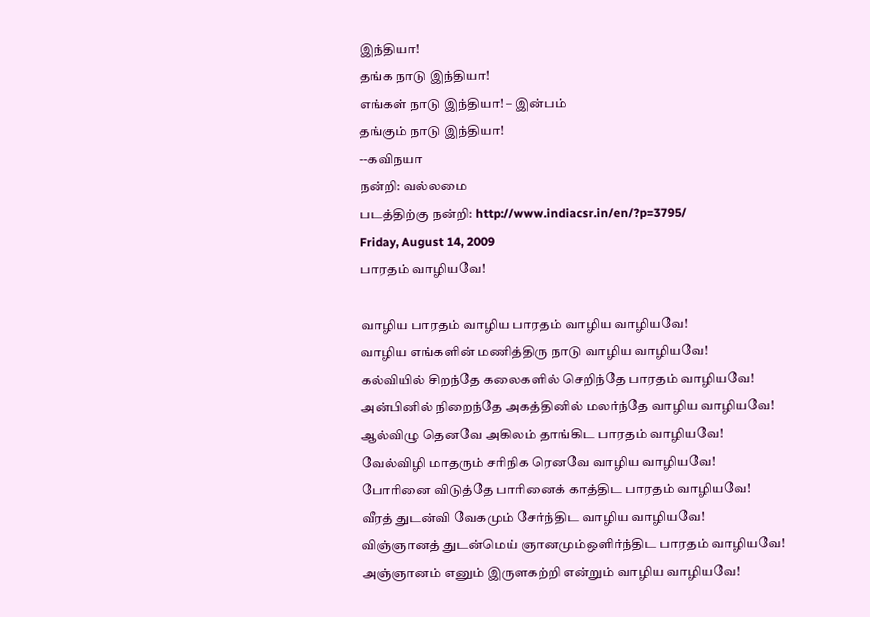இந்தியா!
தங்க நாடு இந்தியா!
எங்கள் நாடு இந்தியா! – இன்பம்
தங்கும் நாடு இந்தியா!
--கவிநயா
நன்றி: வல்லமை
படத்திற்கு நன்றி: http://www.indiacsr.in/en/?p=3795/
Friday, August 14, 2009
பாரதம் வாழியவே!

வாழிய பாரதம் வாழிய பாரதம் வாழிய வாழியவே!
வாழிய எங்களின் மணித்திரு நாடு வாழிய வாழியவே!
கல்வியில் சிறந்தே கலைகளில் செறிந்தே பாரதம் வாழியவே!
அன்பினில் நிறைந்தே அகத்தினில் மலர்ந்தே வாழிய வாழியவே!
ஆல்விழு தெனவே அகிலம் தாங்கிட பாரதம் வாழியவே!
வேல்விழி மாதரும் சரிநிக ரெனவே வாழிய வாழியவே!
போரினை விடுத்தே பாரினைக் காத்திட பாரதம் வாழியவே!
வீரத் துடன்வி வேகமும் சேர்ந்திட வாழிய வாழியவே!
விஞ்ஞானத் துடன்மெய் ஞானமும்ஒளிர்ந்திட பாரதம் வாழியவே!
அஞ்ஞானம் எனும் இருளகற்றி என்றும் வாழிய வாழியவே!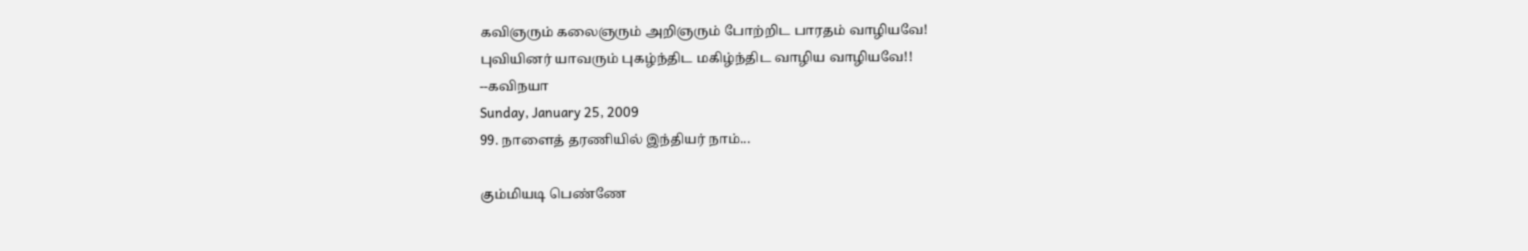கவிஞரும் கலைஞரும் அறிஞரும் போற்றிட பாரதம் வாழியவே!
புவியினர் யாவரும் புகழ்ந்திட மகிழ்ந்திட வாழிய வாழியவே!!
--கவிநயா
Sunday, January 25, 2009
99. நாளைத் தரணியில் இந்தியர் நாம்...

கும்மியடி பெண்ணே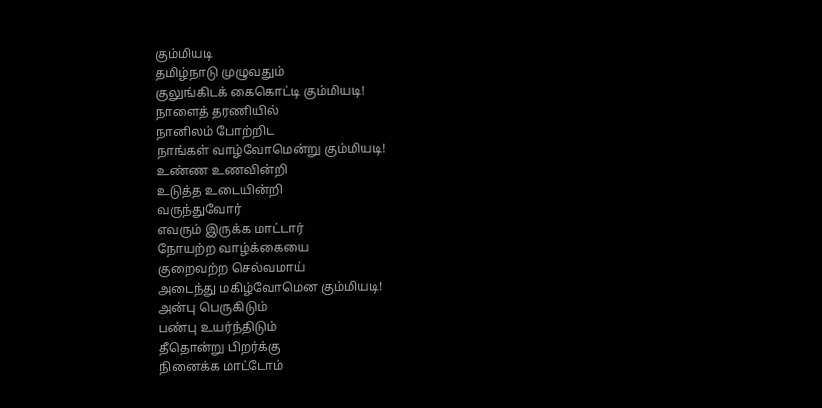கும்மியடி
தமிழ்நாடு முழுவதும்
குலுங்கிடக் கைகொட்டி கும்மியடி!
நாளைத் தரணியில்
நானிலம் போற்றிட
நாங்கள் வாழ்வோமென்று கும்மியடி!
உண்ண உணவின்றி
உடுத்த உடையின்றி
வருந்துவோர்
எவரும் இருக்க மாட்டார்
நோயற்ற வாழ்க்கையை
குறைவற்ற செல்வமாய்
அடைந்து மகிழ்வோமென கும்மியடி!
அன்பு பெருகிடும்
பண்பு உயர்ந்திடும்
தீதொன்று பிறர்க்கு
நினைக்க மாட்டோம்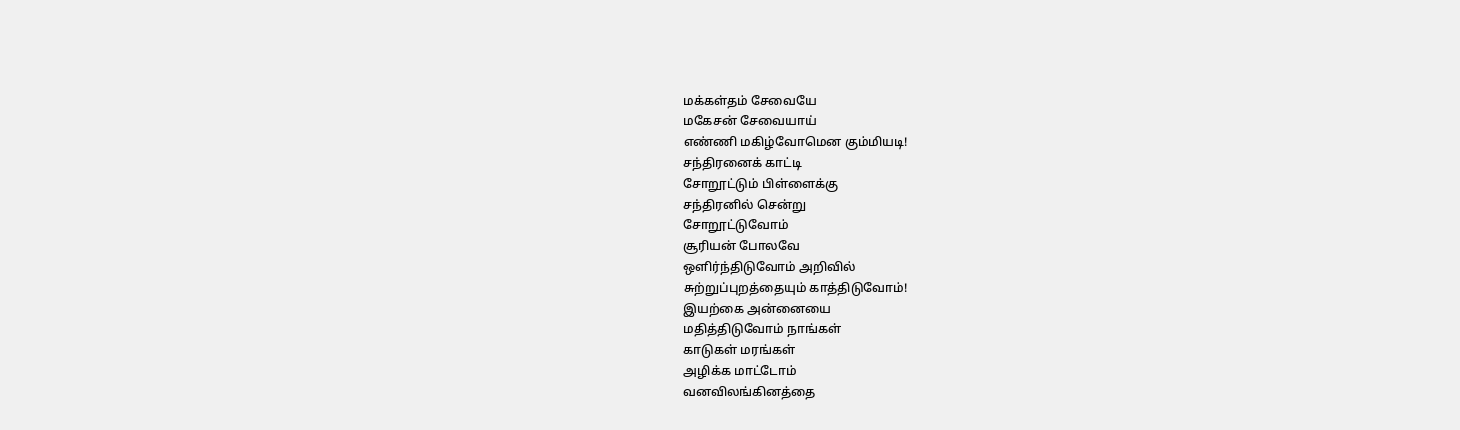மக்கள்தம் சேவையே
மகேசன் சேவையாய்
எண்ணி மகிழ்வோமென கும்மியடி!
சந்திரனைக் காட்டி
சோறூட்டும் பிள்ளைக்கு
சந்திரனில் சென்று
சோறூட்டுவோம்
சூரியன் போலவே
ஒளிர்ந்திடுவோம் அறிவில்
சுற்றுப்புறத்தையும் காத்திடுவோம்!
இயற்கை அன்னையை
மதித்திடுவோம் நாங்கள்
காடுகள் மரங்கள்
அழிக்க மாட்டோம்
வனவிலங்கினத்தை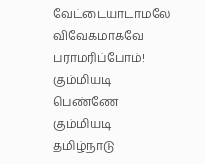வேட்டையாடாமலே
விவேகமாகவே பராமரிப்போம்!
கும்மியடி பெண்ணே கும்மியடி
தமிழ்நாடு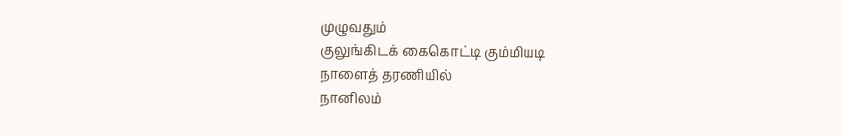முழுவதும்
குலுங்கிடக் கைகொட்டி கும்மியடி
நாளைத் தரணியில்
நானிலம்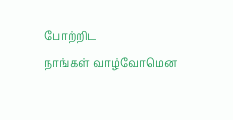போற்றிட
நாங்கள் வாழ்வோமென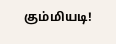கும்மியடி!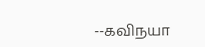--கவிநயா